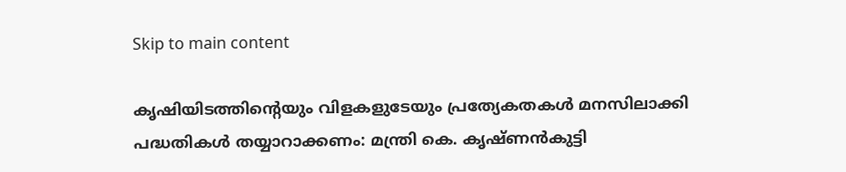Skip to main content

കൃഷിയിടത്തിന്റെയും വിളകളുടേയും പ്രത്യേകതകള്‍ മനസിലാക്കി പദ്ധതികള്‍ തയ്യാറാക്കണം: മന്ത്രി കെ. കൃഷ്ണന്‍കുട്ടി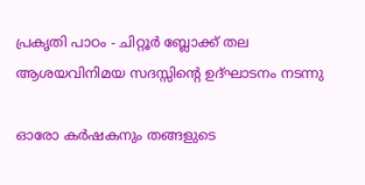പ്രകൃതി പാഠം - ചിറ്റൂര്‍ ബ്ലോക്ക് തല ആശയവിനിമയ സദസ്സിന്റെ ഉദ്ഘാടനം നടന്നു

ഓരോ കര്‍ഷകനും തങ്ങളുടെ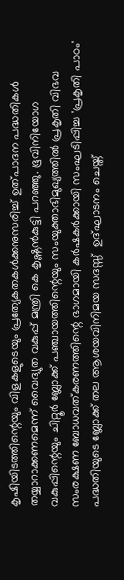കൃഷിയിടത്തിന്റെയും വിളകളുടെയും പ്രത്യേകതകള്‍ക്കനുസരിച്ച് ഉത്പാദന പദ്ധതികള്‍ തയ്യാറാക്കണമെന്ന് വൈദ്യുത വകുപ്പ് മന്ത്രി കെ കൃഷ്ണന്‍കുട്ടി പറഞ്ഞു. ഭൂവിനിയോഗ വകുപ്പിന്റെയും ചിറ്റൂര്‍ ബ്ലോക്ക് പഞ്ചായത്തിന്റെയും സംയുക്താഭിമുഖ്യത്തില്‍ പ്രകൃതി വിഭവ സംരക്ഷണ ബോധവത്കരണത്തിന്റെ ഭാഗമായി കര്‍ഷകര്‍ക്കായി സംഘടിപ്പിച്ച 'പ്രകൃതി പാഠം' പദ്ധതിയുടെ ബ്ലോക്ക് തല ആശയവിനിമയ സദസ്സ്  ഉദ്ഘാടനം ചെയ്ത്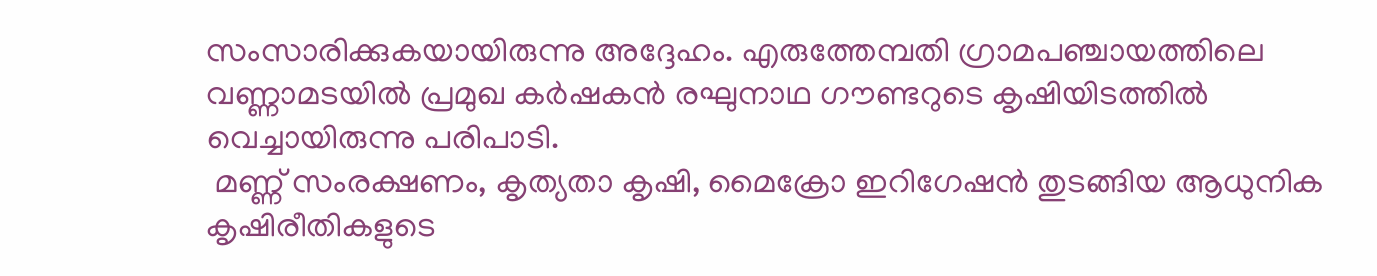സംസാരിക്കുകയായിരുന്നു അദ്ദേഹം. എരുത്തേമ്പതി ഗ്രാമപഞ്ചായത്തിലെ വണ്ണാമടയില്‍ പ്രമുഖ കര്‍ഷകന്‍ രഘുനാഥ ഗൗണ്ടറുടെ കൃഷിയിടത്തില്‍ വെച്ചായിരുന്നു പരിപാടി.
 മണ്ണ് സംരക്ഷണം, കൃത്യതാ കൃഷി, മൈക്രോ ഇറിഗേഷന്‍ തുടങ്ങിയ ആധുനിക കൃഷിരീതികളുടെ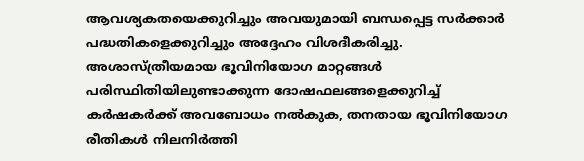ആവശ്യകതയെക്കുറിച്ചും അവയുമായി ബന്ധപ്പെട്ട സര്‍ക്കാര്‍ പദ്ധതികളെക്കുറിച്ചും അദ്ദേഹം വിശദീകരിച്ചു. അശാസ്ത്രീയമായ ഭൂവിനിയോഗ മാറ്റങ്ങള്‍ പരിസ്ഥിതിയിലുണ്ടാക്കുന്ന ദോഷഫലങ്ങളെക്കുറിച്ച് കര്‍ഷകര്‍ക്ക് അവബോധം നല്‍കുക, തനതായ ഭൂവിനിയോഗ രീതികള്‍ നിലനിര്‍ത്തി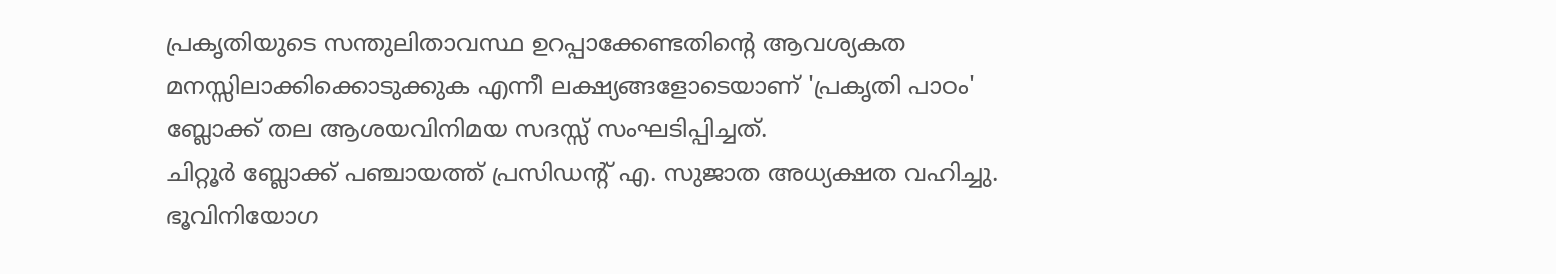പ്രകൃതിയുടെ സന്തുലിതാവസ്ഥ ഉറപ്പാക്കേണ്ടതിന്റെ ആവശ്യകത മനസ്സിലാക്കിക്കൊടുക്കുക എന്നീ ലക്ഷ്യങ്ങളോടെയാണ് 'പ്രകൃതി പാഠം' ബ്ലോക്ക് തല ആശയവിനിമയ സദസ്സ് സംഘടിപ്പിച്ചത്.
ചിറ്റൂര്‍ ബ്ലോക്ക് പഞ്ചായത്ത് പ്രസിഡന്റ് എ. സുജാത അധ്യക്ഷത വഹിച്ചു. ഭൂവിനിയോഗ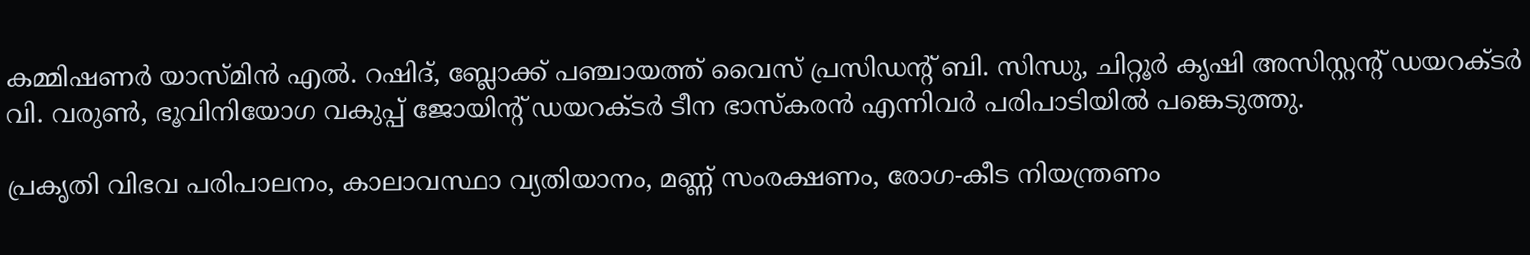കമ്മിഷണര്‍ യാസ്മിന്‍ എല്‍. റഷിദ്, ബ്ലോക്ക് പഞ്ചായത്ത് വൈസ് പ്രസിഡന്റ് ബി. സിന്ധു, ചിറ്റൂര്‍ കൃഷി അസിസ്റ്റന്റ് ഡയറക്ടര്‍ വി. വരുണ്‍, ഭൂവിനിയോഗ വകുപ്പ് ജോയിന്റ് ഡയറക്ടര്‍ ടീന ഭാസ്‌കരന്‍ എന്നിവര്‍ പരിപാടിയില്‍ പങ്കെടുത്തു.

പ്രകൃതി വിഭവ പരിപാലനം, കാലാവസ്ഥാ വ്യതിയാനം, മണ്ണ് സംരക്ഷണം, രോഗ-കീട നിയന്ത്രണം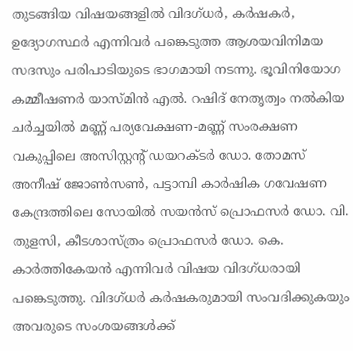തുടങ്ങിയ വിഷയങ്ങളില്‍ വിദഗ്ധര്‍, കര്‍ഷകര്‍, ഉദ്യോഗസ്ഥര്‍ എന്നിവര്‍ പങ്കെടുത്ത ആശയവിനിമയ സദസും പരിപാടിയുടെ ഭാഗമായി നടന്നു. ഭൂവിനിയോഗ കമ്മീഷണര്‍ യാസ്മിന്‍ എല്‍. റഷിദ് നേതൃത്വം നല്‍കിയ ചര്‍ച്ചയില്‍ മണ്ണ് പര്യവേക്ഷണ-മണ്ണ് സംരക്ഷണ വകുപ്പിലെ അസിസ്റ്റന്റ് ഡയറക്ടര്‍ ഡോ. തോമസ് അനീഷ് ജോണ്‍സണ്‍, പട്ടാമ്പി കാര്‍ഷിക ഗവേഷണ കേന്ദ്രത്തിലെ സോയില്‍ സയന്‍സ് പ്രൊഫസര്‍ ഡോ. വി. തുളസി, കീടശാസ്ത്രം പ്രൊഫസര്‍ ഡോ. കെ. കാര്‍ത്തികേയന്‍ എന്നിവര്‍ വിഷയ വിദഗ്ധരായി പങ്കെടുത്തു. വിദഗ്ധര്‍ കര്‍ഷകരുമായി സംവദിക്കുകയും അവരുടെ സംശയങ്ങള്‍ക്ക്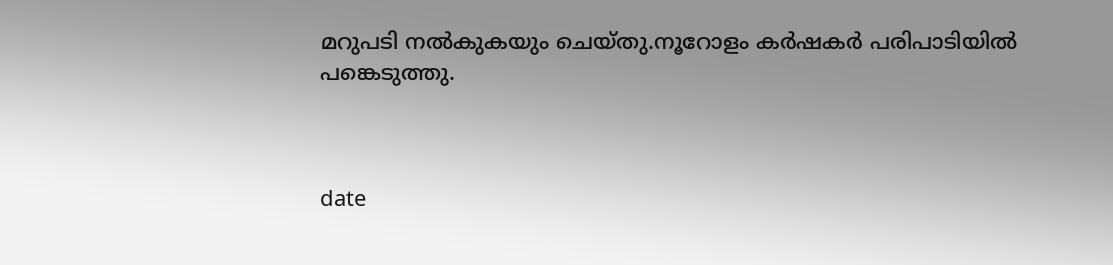മറുപടി നല്‍കുകയും ചെയ്തു.നൂറോളം കര്‍ഷകര്‍ പരിപാടിയില്‍ പങ്കെടുത്തു.



date